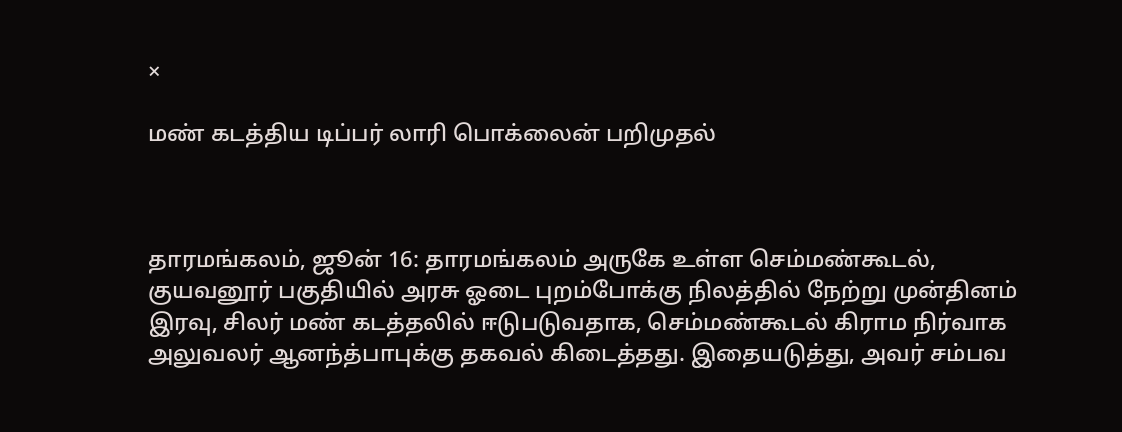×

மண் கடத்திய டிப்பர் லாரி பொக்லைன் பறிமுதல்



தாரமங்கலம், ஜூன் 16: தாரமங்கலம் அருகே உள்ள செம்மண்கூடல், குயவனூர் பகுதியில் அரசு ஓடை புறம்போக்கு நிலத்தில் நேற்று முன்தினம் இரவு, சிலர் மண் கடத்தலில் ஈடுபடுவதாக, செம்மண்கூடல் கிராம நிர்வாக அலுவலர் ஆனந்த்பாபுக்கு தகவல் கிடைத்தது. இதையடுத்து, அவர் சம்பவ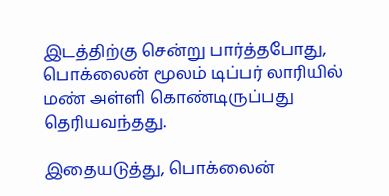இடத்திற்கு சென்று பார்த்தபோது, பொக்லைன் மூலம் டிப்பர் லாரியில் மண் அள்ளி கொண்டிருப்பது தெரியவந்தது.

இதையடுத்து, பொக்லைன்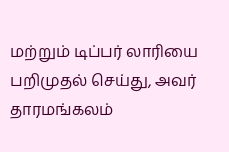மற்றும் டிப்பர் லாரியை பறிமுதல் செய்து, அவர் தாரமங்கலம்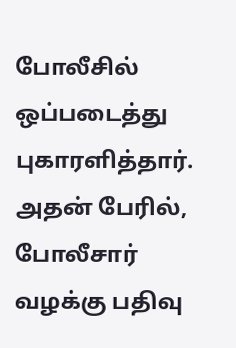போலீசில் ஒப்படைத்து புகாரளித்தார். அதன் பேரில், போலீசார் வழக்கு பதிவு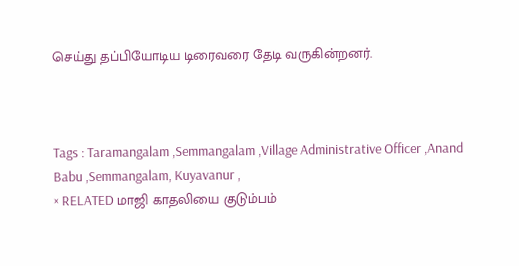செய்து தப்பியோடிய டிரைவரை தேடி வருகின்றனர்.



Tags : Taramangalam ,Semmangalam ,Village Administrative Officer ,Anand Babu ,Semmangalam, Kuyavanur ,
× RELATED மாஜி காதலியை குடும்பம்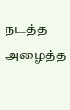நடத்த அழைத்த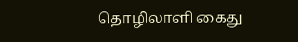தொழிலாளி கைது